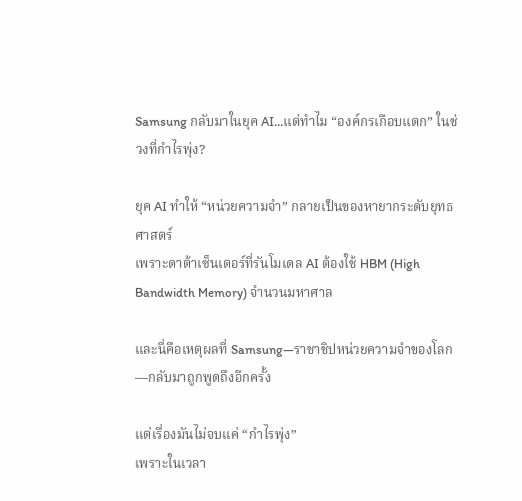Samsung กลับมาในยุค AI…แต่ทำไม “องค์กรเกือบแตก” ในช่วงที่กำไรพุ่ง?

ยุค AI ทำให้ “หน่วยความจำ” กลายเป็นของหายากระดับยุทธศาสตร์
เพราะดาต้าเซ็นเตอร์ที่รันโมเดล AI ต้องใช้ HBM (High Bandwidth Memory) จำนวนมหาศาล

และนี่คือเหตุผลที่ Samsung—ราชาชิปหน่วยความจำของโลก—กลับมาถูกพูดถึงอีกครั้ง

แต่เรื่องมันไม่จบแค่ “กำไรพุ่ง”
เพราะในเวลา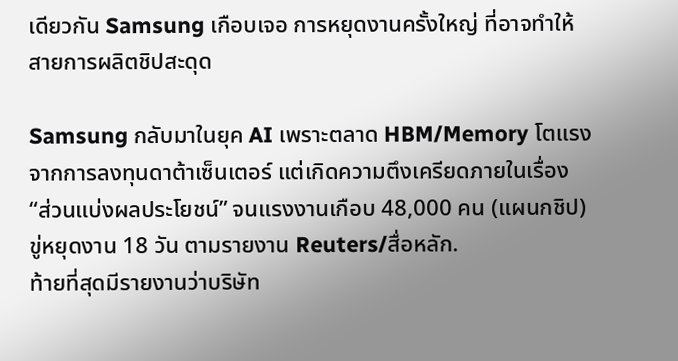เดียวกัน Samsung เกือบเจอ การหยุดงานครั้งใหญ่ ที่อาจทำให้สายการผลิตชิปสะดุด

Samsung กลับมาในยุค AI เพราะตลาด HBM/Memory โตแรงจากการลงทุนดาต้าเซ็นเตอร์ แต่เกิดความตึงเครียดภายในเรื่อง “ส่วนแบ่งผลประโยชน์” จนแรงงานเกือบ 48,000 คน (แผนกชิป) ขู่หยุดงาน 18 วัน ตามรายงาน Reuters/สื่อหลัก.
ท้ายที่สุดมีรายงานว่าบริษัท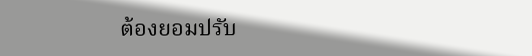ต้องยอมปรับ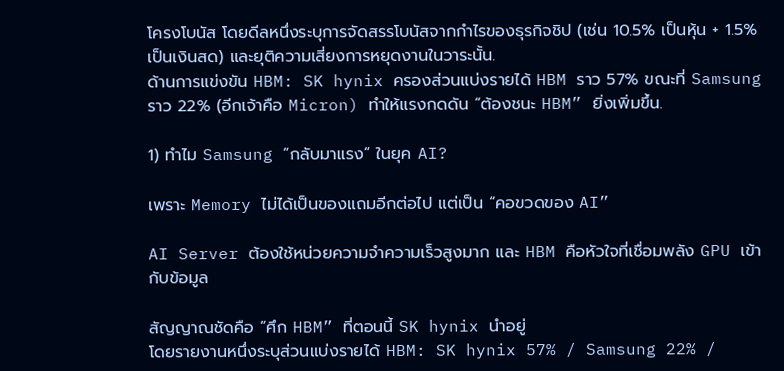โครงโบนัส โดยดีลหนึ่งระบุการจัดสรรโบนัสจากกำไรของธุรกิจชิป (เช่น 10.5% เป็นหุ้น + 1.5% เป็นเงินสด) และยุติความเสี่ยงการหยุดงานในวาระนั้น.
ด้านการแข่งขัน HBM: SK hynix ครองส่วนแบ่งรายได้ HBM ราว 57% ขณะที่ Samsung ราว 22% (อีกเจ้าคือ Micron) ทำให้แรงกดดัน “ต้องชนะ HBM” ยิ่งเพิ่มขึ้น.

1) ทำไม Samsung “กลับมาแรง” ในยุค AI?

เพราะ Memory ไม่ได้เป็นของแถมอีกต่อไป แต่เป็น “คอขวดของ AI”

AI Server ต้องใช้หน่วยความจำความเร็วสูงมาก และ HBM คือหัวใจที่เชื่อมพลัง GPU เข้ากับข้อมูล

สัญญาณชัดคือ “ศึก HBM” ที่ตอนนี้ SK hynix นำอยู่
โดยรายงานหนึ่งระบุส่วนแบ่งรายได้ HBM: SK hynix 57% / Samsung 22% /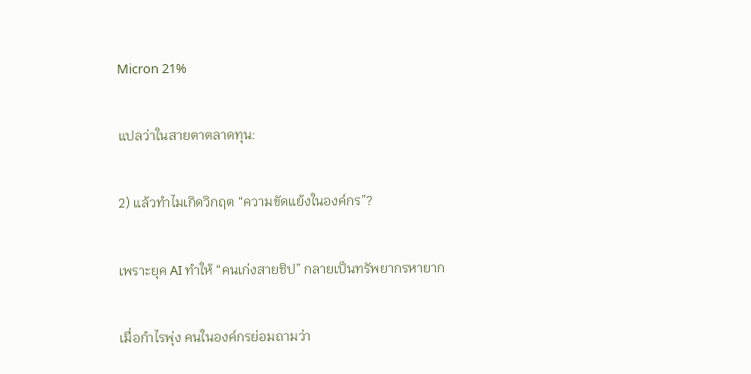Micron 21%

แปลว่าในสายตาตลาดทุน:

2) แล้วทำไมเกิดวิกฤต “ความขัดแย้งในองค์กร”?

เพราะยุค AI ทำให้ “คนเก่งสายชิป” กลายเป็นทรัพยากรหายาก

เมื่อกำไรพุ่ง คนในองค์กรย่อมถามว่า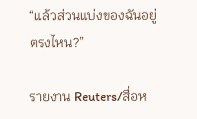“แล้วส่วนแบ่งของฉันอยู่ตรงไหน?”

รายงาน Reuters/สื่อห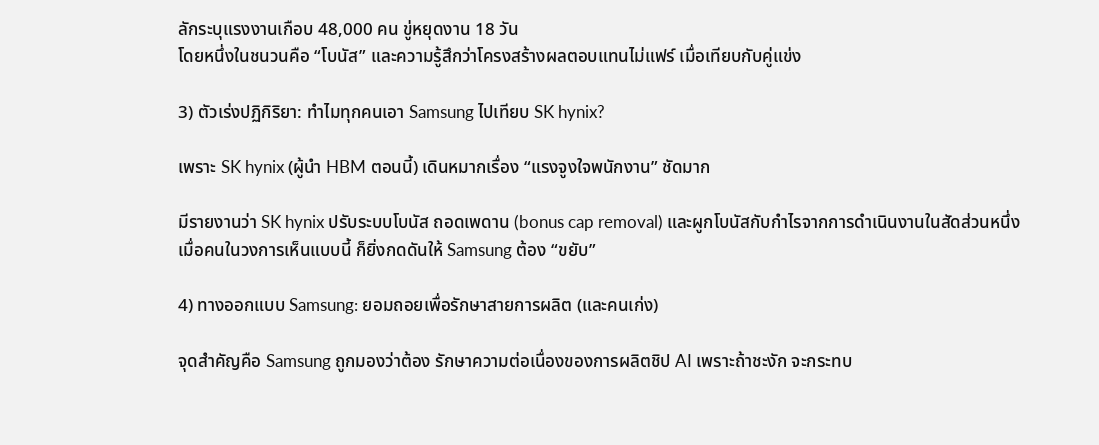ลักระบุแรงงานเกือบ 48,000 คน ขู่หยุดงาน 18 วัน
โดยหนึ่งในชนวนคือ “โบนัส” และความรู้สึกว่าโครงสร้างผลตอบแทนไม่แฟร์ เมื่อเทียบกับคู่แข่ง

3) ตัวเร่งปฏิกิริยา: ทำไมทุกคนเอา Samsung ไปเทียบ SK hynix?

เพราะ SK hynix (ผู้นำ HBM ตอนนี้) เดินหมากเรื่อง “แรงจูงใจพนักงาน” ชัดมาก

มีรายงานว่า SK hynix ปรับระบบโบนัส ถอดเพดาน (bonus cap removal) และผูกโบนัสกับกำไรจากการดำเนินงานในสัดส่วนหนึ่ง
เมื่อคนในวงการเห็นแบบนี้ ก็ยิ่งกดดันให้ Samsung ต้อง “ขยับ”

4) ทางออกแบบ Samsung: ยอมถอยเพื่อรักษาสายการผลิต (และคนเก่ง)

จุดสำคัญคือ Samsung ถูกมองว่าต้อง รักษาความต่อเนื่องของการผลิตชิป AI เพราะถ้าชะงัก จะกระทบ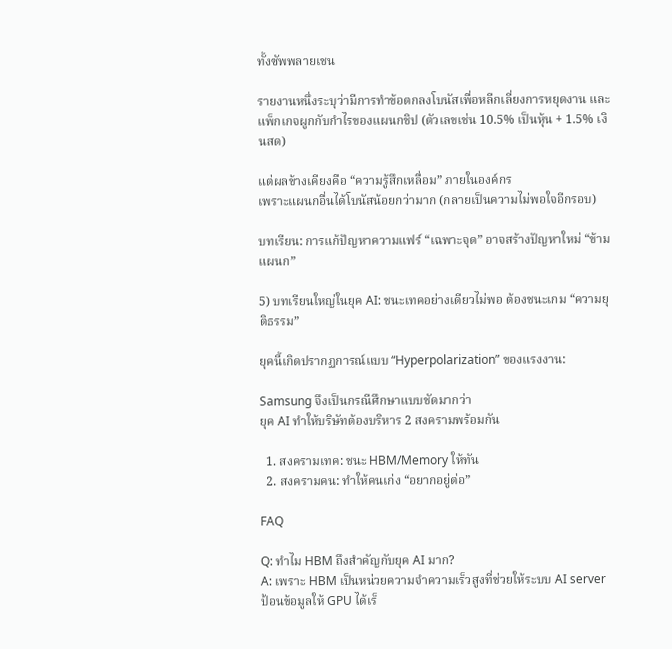ทั้งซัพพลายเชน

รายงานหนึ่งระบุว่ามีการทำข้อตกลงโบนัสเพื่อหลีกเลี่ยงการหยุดงาน และแพ็กเกจผูกกับกำไรของแผนกชิป (ตัวเลขเช่น 10.5% เป็นหุ้น + 1.5% เงินสด)

แต่ผลข้างเคียงคือ “ความรู้สึกเหลื่อม” ภายในองค์กร
เพราะแผนกอื่นได้โบนัสน้อยกว่ามาก (กลายเป็นความไม่พอใจอีกรอบ)

บทเรียน: การแก้ปัญหาความแฟร์ “เฉพาะจุด” อาจสร้างปัญหาใหม่ “ข้ามแผนก”

5) บทเรียนใหญ่ในยุค AI: ชนะเทคอย่างเดียวไม่พอ ต้องชนะเกม “ความยุติธรรม”

ยุคนี้เกิดปรากฏการณ์แบบ “Hyperpolarization” ของแรงงาน:

Samsung จึงเป็นกรณีศึกษาแบบชัดมากว่า
ยุค AI ทำให้บริษัทต้องบริหาร 2 สงครามพร้อมกัน

  1. สงครามเทค: ชนะ HBM/Memory ให้ทัน
  2. สงครามคน: ทำให้คนเก่ง “อยากอยู่ต่อ”

FAQ

Q: ทำไม HBM ถึงสำคัญกับยุค AI มาก?
A: เพราะ HBM เป็นหน่วยความจำความเร็วสูงที่ช่วยให้ระบบ AI server ป้อนข้อมูลให้ GPU ได้เร็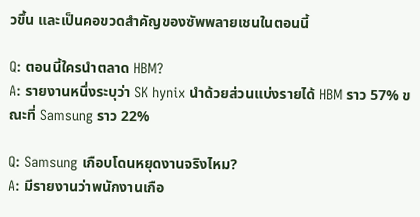วขึ้น และเป็นคอขวดสำคัญของซัพพลายเชนในตอนนี้

Q: ตอนนี้ใครนำตลาด HBM?
A: รายงานหนึ่งระบุว่า SK hynix นำด้วยส่วนแบ่งรายได้ HBM ราว 57% ขณะที่ Samsung ราว 22%

Q: Samsung เกือบโดนหยุดงานจริงไหม?
A: มีรายงานว่าพนักงานเกือ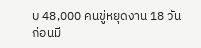บ 48,000 คนขู่หยุดงาน 18 วัน ก่อนมี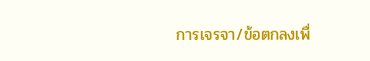การเจรจา/ข้อตกลงเพื่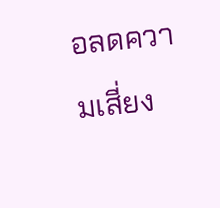อลดความเสี่ยง